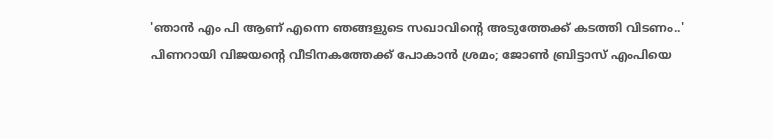'ഞാൻ എം പി ആണ് എന്നെ ഞങ്ങളുടെ സഖാവിന്റെ അടുത്തേക്ക് കടത്തി വിടണം..' പിണറായി വിജയന്റെ വീടിനകത്തേക്ക് പോകാൻ ശ്രമം; ജോൺ ബ്രിട്ടാസ് എംപിയെ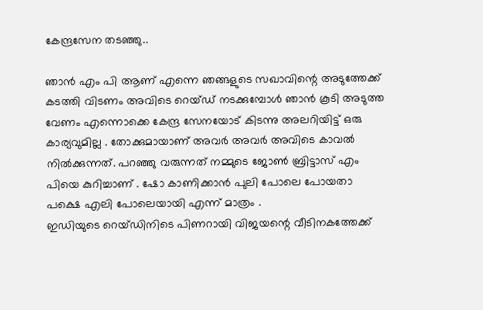കേന്ദ്രസേന തടഞ്ഞു..

ഞാൻ എം പി ആണ് എന്നെ ഞങ്ങളുടെ സഖാവിന്റെ അടുത്തേക്ക് കടത്തി വിടണം അവിടെ റെയ്ഡ് നടക്കുമ്പോൾ ഞാൻ കൂടി അടുത്ത വേണം എന്നൊക്കെ കേന്ദ്ര സേനയോട് കിടന്നു അലറിയിട്ട് ഒരു കാര്യവുമില്ല . തോക്കുമായാണ് അവർ അവർ അവിടെ കാവൽ നിൽക്കുന്നത്. പറഞ്ഞു വരുന്നത് നമ്മുടെ ജോൺ ബ്രിട്ടാസ് എം പിയെ കുറിച്ചാണ് . ഷോ കാണിക്കാൻ പുലി പോലെ പോയതാ പക്ഷെ എലി പോലെയായി എന്ന് മാത്രം .
ഇഡിയുടെ റെയ്ഡിനിടെ പിണറായി വിജയന്റെ വീടിനകത്തേക്ക്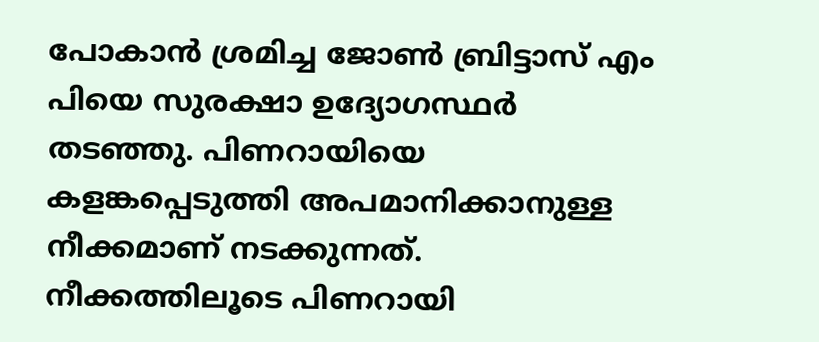പോകാൻ ശ്രമിച്ച ജോൺ ബ്രിട്ടാസ് എം പിയെ സുരക്ഷാ ഉദ്യോഗസ്ഥർ തടഞ്ഞു. പിണറായിയെ കളങ്കപ്പെടുത്തി അപമാനിക്കാനുള്ള നീക്കമാണ് നടക്കുന്നത്.
നീക്കത്തിലൂടെ പിണറായി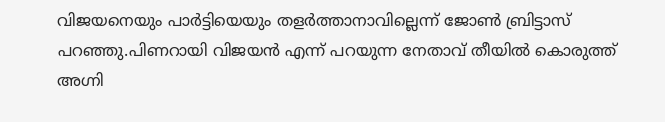വിജയനെയും പാർട്ടിയെയും തളർത്താനാവില്ലെന്ന് ജോൺ ബ്രിട്ടാസ് പറഞ്ഞു.പിണറായി വിജയൻ എന്ന് പറയുന്ന നേതാവ് തീയിൽ കൊരുത്ത് അഗ്നി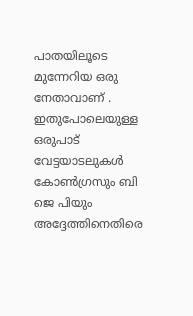പാതയിലൂടെ മുന്നേറിയ ഒരു നേതാവാണ് . ഇതുപോലെയുള്ള ഒരുപാട് വേട്ടയാടലുകൾ കോൺഗ്രസും ബി ജെ പിയും അദ്ദേത്തിനെതിരെ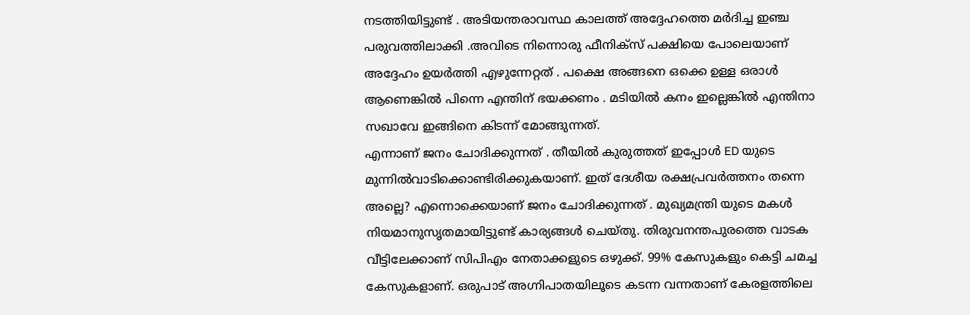നടത്തിയിട്ടുണ്ട് . അടിയന്തരാവസ്ഥ കാലത്ത് അദ്ദേഹത്തെ മർദിച്ച ഇഞ്ച പരുവത്തിലാക്കി .അവിടെ നിന്നൊരു ഫീനിക്സ് പക്ഷിയെ പോലെയാണ് അദ്ദേഹം ഉയർത്തി എഴുന്നേറ്റത് . പക്ഷെ അങ്ങനെ ഒക്കെ ഉള്ള ഒരാൾ ആണെങ്കിൽ പിന്നെ എന്തിന് ഭയക്കണം . മടിയിൽ കനം ഇല്ലെങ്കിൽ എന്തിനാ സഖാവേ ഇങ്ങിനെ കിടന്ന് മോങ്ങുന്നത്.
എന്നാണ് ജനം ചോദിക്കുന്നത് . തീയിൽ കുരുത്തത് ഇപ്പോൾ ED യുടെ മുന്നിൽവാടിക്കൊണ്ടിരിക്കുകയാണ്. ഇത് ദേശീയ രക്ഷപ്രവർത്തനം തന്നെ അല്ലെ? എന്നൊക്കെയാണ് ജനം ചോദിക്കുന്നത് . മുഖ്യമന്ത്രി യുടെ മകൾ നിയമാനുസൃതമായിട്ടുണ്ട് കാര്യങ്ങൾ ചെയ്തു. തിരുവനന്തപുരത്തെ വാടക വീട്ടിലേക്കാണ് സിപിഎം നേതാക്കളുടെ ഒഴുക്ക്. 99% കേസുകളും കെട്ടി ചമച്ച കേസുകളാണ്. ഒരുപാട് അഗ്നിപാതയിലൂടെ കടന്ന വന്നതാണ് കേരളത്തിലെ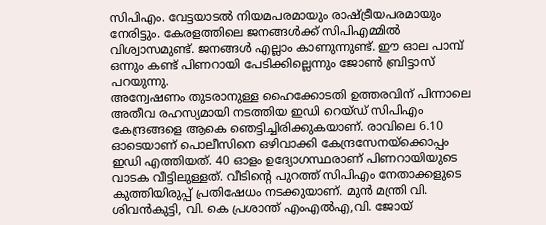സിപിഎം. വേട്ടയാടൽ നിയമപരമായും രാഷ്ട്രീയപരമായും നേരിട്ടും. കേരളത്തിലെ ജനങ്ങൾക്ക് സിപിഎമ്മിൽ വിശ്വാസമുണ്ട്. ജനങ്ങൾ എല്ലാം കാണുന്നുണ്ട്. ഈ ഓല പാമ്പ് ഒന്നും കണ്ട് പിണറായി പേടിക്കില്ലെന്നും ജോൺ ബ്രിട്ടാസ് പറയുന്നു.
അന്വേഷണം തുടരാനുള്ള ഹൈക്കോടതി ഉത്തരവിന് പിന്നാലെ അതീവ രഹസ്യമായി നടത്തിയ ഇഡി റെയ്ഡ് സിപിഎം കേന്ദ്രങ്ങളെ ആകെ ഞെട്ടിച്ചിരിക്കുകയാണ്. രാവിലെ 6.10 ഓടെയാണ് പൊലീസിനെ ഒഴിവാക്കി കേന്ദ്രസേനയ്ക്കൊപ്പം ഇഡി എത്തിയത്. 40 ഓളം ഉദ്യോഗസ്ഥരാണ് പിണറായിയുടെ വാടക വീട്ടിലുള്ളത്. വീടിന്റെ പുറത്ത് സിപിഎം നേതാക്കളുടെ കുത്തിയിരുപ്പ് പ്രതിഷേധം നടക്കുയാണ്. മുൻ മന്ത്രി വി. ശിവൻകുട്ടി, വി. കെ പ്രശാന്ത് എംഎൽഎ,വി. ജോയ്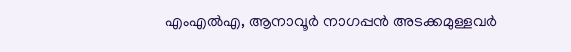എംഎൽഎ, ആനാവൂർ നാഗപ്പൻ അടക്കമുള്ളവർ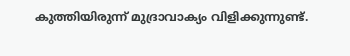കുത്തിയിരുന്ന് മുദ്രാവാക്യം വിളിക്കുന്നുണ്ട്.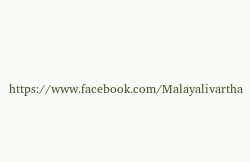https://www.facebook.com/Malayalivartha